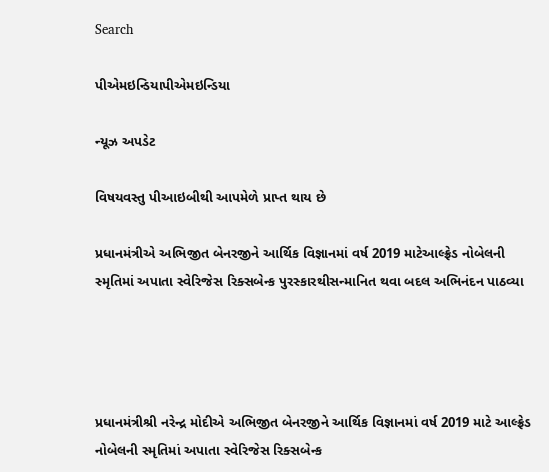Search

પીએમઇન્ડિયાપીએમઇન્ડિયા

ન્યૂઝ અપડેટ

વિષયવસ્તુ પીઆઇબીથી આપમેળે પ્રાપ્ત થાય છે

પ્રધાનમંત્રીએ અભિજીત બેનરજીને આર્થિક વિજ્ઞાનમાં વર્ષ 2019 માટેઆલ્ફ્રેડ નોબેલની સ્મૃતિમાં અપાતા સ્વેરિજેસ રિક્સબેન્ક પુરસ્કારથીસન્માનિત થવા બદલ અભિનંદન પાઠવ્યા




પ્રધાનમંત્રીશ્રી નરેન્દ્ર મોદીએ અભિજીત બેનરજીને આર્થિક વિજ્ઞાનમાં વર્ષ 2019 માટે આલ્ફ્રેડ નોબેલની સ્મૃતિમાં અપાતા સ્વેરિજેસ રિક્સબેન્ક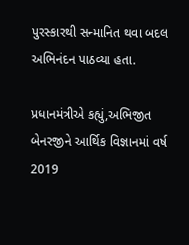પુરસ્કારથી સન્માનિત થવા બદલ અભિનંદન પાઠવ્યા હતા.

પ્રધાનમંત્રીએ કહ્યું,અભિજીત બેનરજીને આર્થિક વિજ્ઞાનમાં વર્ષ 2019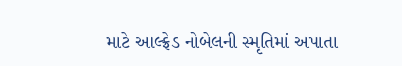માટે આલ્ફ્રેડ નોબેલની સ્મૃતિમાં અપાતા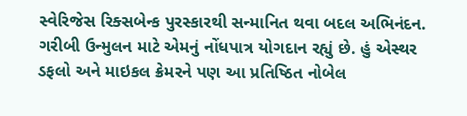સ્વેરિજેસ રિક્સબેન્ક પુરસ્કારથી સન્માનિત થવા બદલ અભિનંદન. ગરીબી ઉન્મુલન માટે એમનું નોંધપાત્ર યોગદાન રહ્યું છે. હું એસ્થર ડફલો અને માઇકલ ક્રેમરને પણ આ પ્રતિષ્ઠિત નોબેલ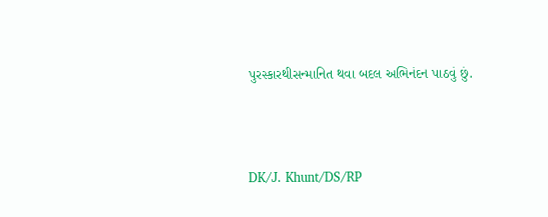પુરસ્કારથીસન્માનિત થવા બદલ અભિનંદન પાઠવું છું.



DK/J. Khunt/DS/RP